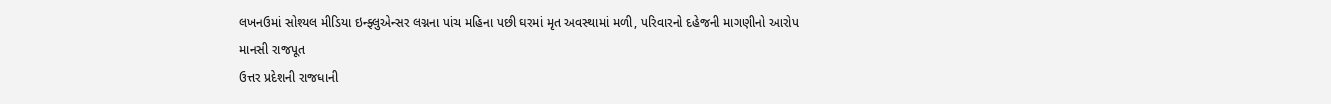લખનઉમાં સોશ્યલ મીડિયા ઇન્ફ્લુએન્સર લગ્નના પાંચ મહિના પછી ઘરમાં મૃત અવસ્થામાં મળી, પરિવારનો દહેજની માગણીનો આરોપ
માનસી રાજપૂત
ઉત્તર પ્રદેશની રાજધાની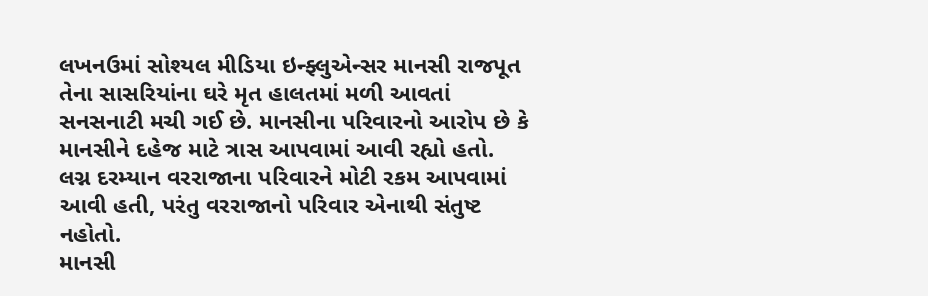લખનઉમાં સોશ્યલ મીડિયા ઇન્ફ્લુએન્સર માનસી રાજપૂત તેના સાસરિયાંના ઘરે મૃત હાલતમાં મળી આવતાં સનસનાટી મચી ગઈ છે. માનસીના પરિવારનો આરોપ છે કે માનસીને દહેજ માટે ત્રાસ આપવામાં આવી રહ્યો હતો. લગ્ન દરમ્યાન વરરાજાના પરિવારને મોટી રકમ આપવામાં આવી હતી, પરંતુ વરરાજાનો પરિવાર એનાથી સંતુષ્ટ નહોતો.
માનસી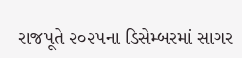રાજપૂતે ૨૦૨૫ના ડિસેમ્બરમાં સાગર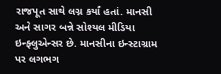રાજપૂત સાથે લગ્ન કર્યાં હતાં. માનસી અને સાગર બન્ને સોશ્યલ મીડિયા ઇન્ફ્લુએન્સર છે. માનસીના ઇન્સ્ટાગ્રામ પર લગભગ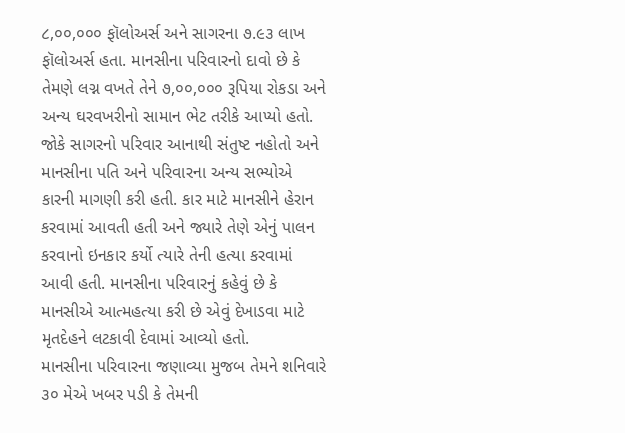૮,૦૦,૦૦૦ ફૉલોઅર્સ અને સાગરના ૭.૯૩ લાખ ફૉલોઅર્સ હતા. માનસીના પરિવારનો દાવો છે કે તેમણે લગ્ન વખતે તેને ૭,૦૦,૦૦૦ રૂપિયા રોકડા અને અન્ય ઘરવખરીનો સામાન ભેટ તરીકે આપ્યો હતો. જોકે સાગરનો પરિવાર આનાથી સંતુષ્ટ નહોતો અને માનસીના પતિ અને પરિવારના અન્ય સભ્યોએ કારની માગણી કરી હતી. કાર માટે માનસીને હેરાન કરવામાં આવતી હતી અને જ્યારે તેણે એનું પાલન કરવાનો ઇનકાર કર્યો ત્યારે તેની હત્યા કરવામાં આવી હતી. માનસીના પરિવારનું કહેવું છે કે માનસીએ આત્મહત્યા કરી છે એવું દેખાડવા માટે મૃતદેહને લટકાવી દેવામાં આવ્યો હતો.
માનસીના પરિવારના જણાવ્યા મુજબ તેમને શનિવારે ૩૦ મેએ ખબર પડી કે તેમની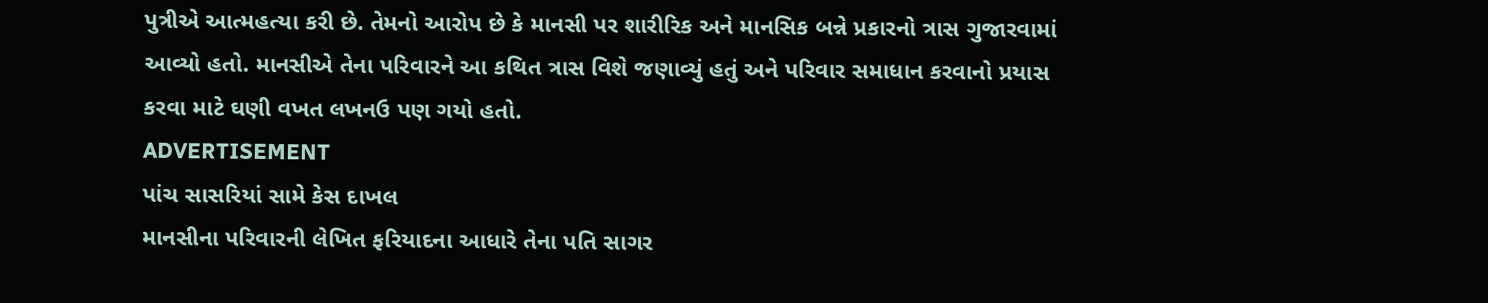પુત્રીએ આત્મહત્યા કરી છે. તેમનો આરોપ છે કે માનસી પર શારીરિક અને માનસિક બન્ને પ્રકારનો ત્રાસ ગુજારવામાં આવ્યો હતો. માનસીએ તેના પરિવારને આ કથિત ત્રાસ વિશે જણાવ્યું હતું અને પરિવાર સમાધાન કરવાનો પ્રયાસ કરવા માટે ઘણી વખત લખનઉ પણ ગયો હતો.
ADVERTISEMENT
પાંચ સાસરિયાં સામે કેસ દાખલ
માનસીના પરિવારની લેખિત ફરિયાદના આધારે તેના પતિ સાગર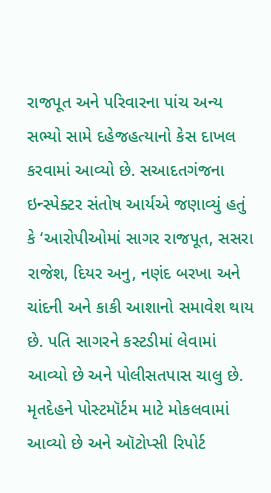રાજપૂત અને પરિવારના પાંચ અન્ય સભ્યો સામે દહેજહત્યાનો કેસ દાખલ કરવામાં આવ્યો છે. સઆદતગંજના ઇન્સ્પેક્ટર સંતોષ આર્યએ જણાવ્યું હતું કે ‘આરોપીઓમાં સાગર રાજપૂત, સસરા રાજેશ, દિયર અનુ, નણંદ બરખા અને ચાંદની અને કાકી આશાનો સમાવેશ થાય છે. પતિ સાગરને કસ્ટડીમાં લેવામાં આવ્યો છે અને પોલીસતપાસ ચાલુ છે. મૃતદેહને પોસ્ટમૉર્ટમ માટે મોકલવામાં આવ્યો છે અને ઑટોપ્સી રિપોર્ટ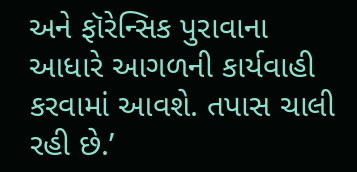અને ફૉરેન્સિક પુરાવાના આધારે આગળની કાર્યવાહી કરવામાં આવશે. તપાસ ચાલી રહી છે.’